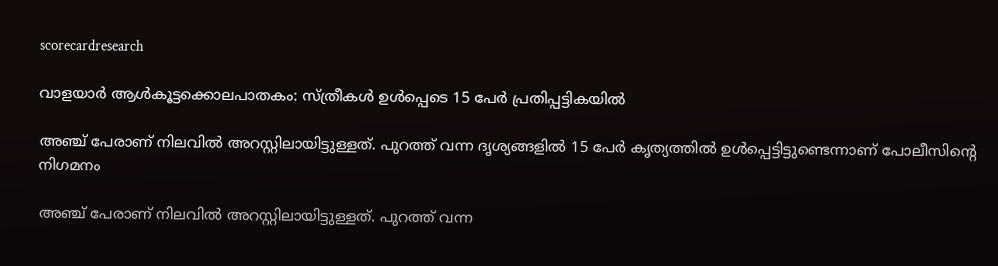scorecardresearch

വാളയാർ ആൾകൂട്ടക്കൊലപാതകം: സ്‌ത്രീകള്‍ ഉള്‍പ്പെടെ 15 പേർ പ്രതിപ്പട്ടികയിൽ

അഞ്ച് പേരാണ് നിലവിൽ അറസ്റ്റിലായിട്ടുള്ളത്. പുറത്ത് വന്ന ദൃശ്യങ്ങളിൽ 15 പേർ കൃത്യത്തിൽ ഉള്‍പ്പെട്ടിട്ടുണ്ടെന്നാണ് പോലീസിൻ്റെ നിഗമനം

അഞ്ച് പേരാണ് നിലവിൽ അറസ്റ്റിലായിട്ടുള്ളത്. പുറത്ത് വന്ന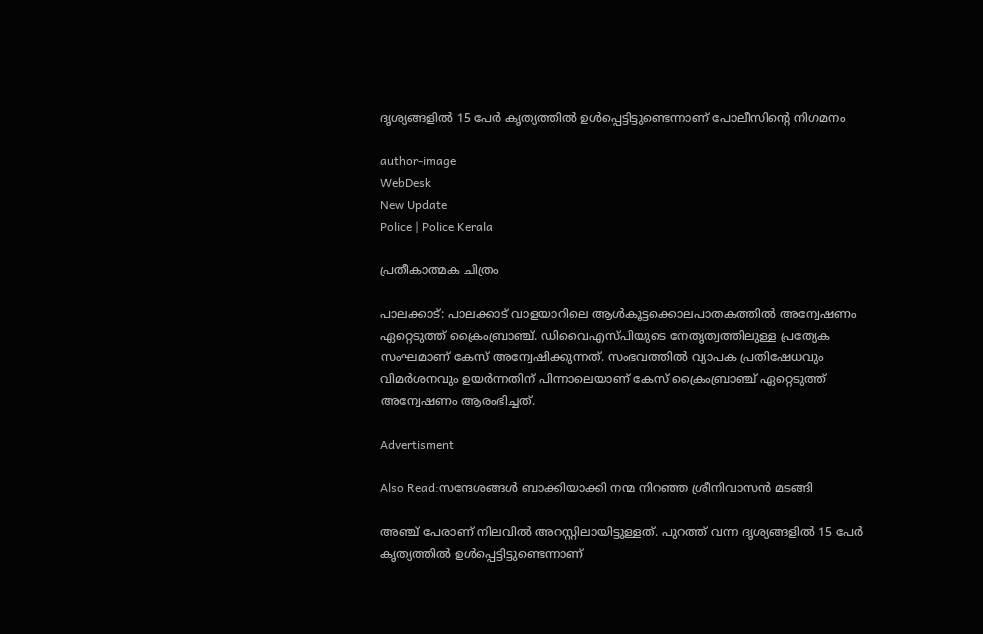ദൃശ്യങ്ങളിൽ 15 പേർ കൃത്യത്തിൽ ഉള്‍പ്പെട്ടിട്ടുണ്ടെന്നാണ് പോലീസിൻ്റെ നിഗമനം

author-image
WebDesk
New Update
Police | Police Kerala

പ്രതീകാത്മക ചിത്രം

പാലക്കാട്: പാലക്കാട്‌ വാളയാറിലെ ആൾകൂട്ടക്കൊലപാതകത്തിൽ അന്വേഷണം ഏറ്റെടുത്ത് ക്രൈംബ്രാഞ്ച്. ഡിവൈഎസ്‌പിയുടെ നേതൃത്വത്തിലുള്ള പ്രത്യേക സംഘമാണ് കേസ് അന്വേഷിക്കുന്നത്. സംഭവത്തിൽ വ്യാപക പ്രതിഷേധവും വിമർശനവും ഉയർന്നതിന് പിന്നാലെയാണ് കേസ് ക്രൈംബ്രാഞ്ച് ഏറ്റെടുത്ത് അന്വേഷണം ആരംഭിച്ചത്.

Advertisment

Also Read:സന്ദേശങ്ങൾ ബാക്കിയാക്കി നന്മ നിറഞ്ഞ ശ്രീനിവാസൻ മടങ്ങി

അഞ്ച് പേരാണ് നിലവിൽ അറസ്റ്റിലായിട്ടുള്ളത്. പുറത്ത് വന്ന ദൃശ്യങ്ങളിൽ 15 പേർ കൃത്യത്തിൽ ഉള്‍പ്പെട്ടിട്ടുണ്ടെന്നാണ്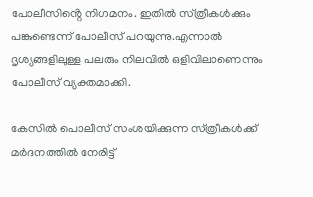പോലീസിൻ്റെ നിഗമനം. ഇതിൽ സ്‌ത്രീകള്‍ക്കും പങ്കുണ്ടെന്ന് പോലീസ് പറയുന്നു.എന്നാൽ ദൃശ്യങ്ങളിലുള്ള പലരും നിലവിൽ ഒളിവിലാണെന്നും പോലീസ് വ്യക്തമാക്കി.

കേസിൽ പൊലീസ് സംശയിക്കുന്ന സ്‌ത്രീകള്‍ക്ക് മർദനത്തിൽ നേരിട്ട്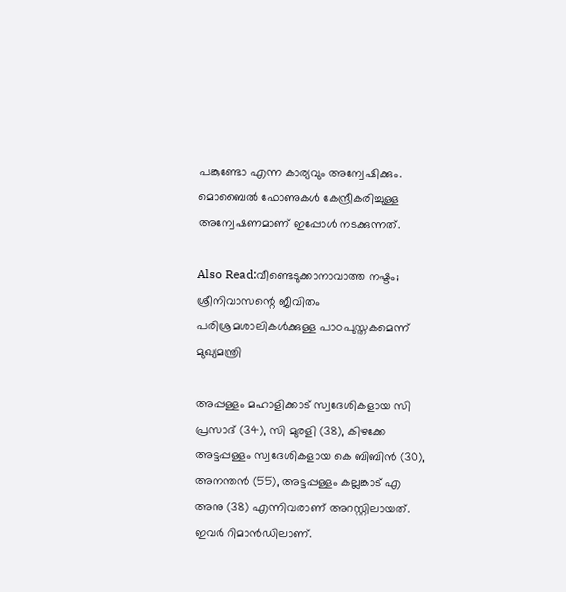പങ്കുണ്ടോ എന്ന കാര്യവും അന്വേഷിക്കും. മൊബൈൽ ഫോണുകള്‍ കേന്ദ്രീകരിച്ചുള്ള അന്വേഷണമാണ് ഇപ്പോള്‍ നടക്കുന്നത്.

Also Read:വീണ്ടെടുക്കാനാവാത്ത നഷ്ടം; ശ്രീനിവാസന്റെ ജീവിതം പരിശ്രമശാലികൾക്കുള്ള പാഠപുസ്തകമെന്ന് മുഖ്യമന്ത്രി

അപ്പള്ളം മഹാളിക്കാട് സ്വദേശികളായ സി പ്രസാദ് (34), സി മുരളി (38), കിഴക്കേ അട്ടപ്പള്ളം സ്വദേശികളായ കെ ബിബിൻ (30), അനന്തൻ (55), അട്ടപ്പള്ളം കല്ലങ്കാട് എ അനു (38) എന്നിവരാണ് അറസ്റ്റിലായത്. ഇവർ റിമാൻഡിലാണ്.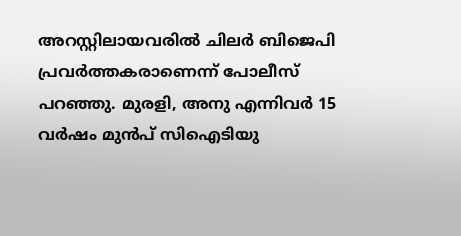അറസ്റ്റിലായവരിൽ ചിലർ ബിജെപി പ്രവർത്തകരാണെന്ന് പോലീസ് പറഞ്ഞു. മുരളി, അനു എന്നിവർ 15 വർഷം മുൻപ് സിഐടിയു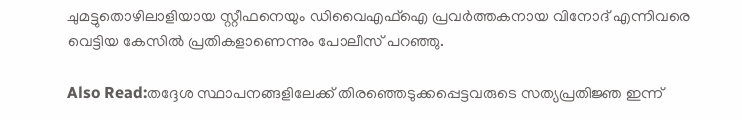ചുമട്ടുതൊഴിലാളിയായ സ്റ്റീഫനെയും ഡിവൈഎഫ്ഐ പ്രവർത്തകനായ വിനോദ് എന്നിവരെ വെട്ടിയ കേസിൽ പ്രതികളാണെന്നും പോലീസ് പറഞ്ഞു.

Also Read:തദ്ദേശ സ്ഥാപനങ്ങളിലേക്ക് തിരഞ്ഞെടുക്കപ്പെട്ടവരുടെ സത്യപ്രതിജ്ഞ ഇന്ന്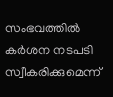സംഭവത്തിൽ കർശന നടപടി സ്വീകരിക്കുമെന്ന്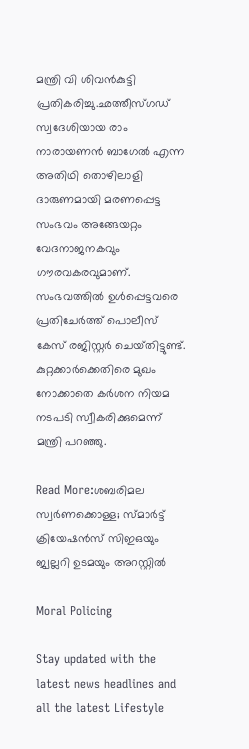മന്ത്രി വി ശിവൻകുട്ടി പ്രതികരിച്ചു.ഛത്തീസ്‌ഗഡ് സ്വദേശിയായ രാം നാരായണൻ ബാഗേൽ എന്ന അതിഥി തൊഴിലാളി ദാരുണമായി മരണപ്പെട്ട സംഭവം അങ്ങേയറ്റം വേദനാജനകവും ഗൗരവകരവുമാണ്. സംഭവത്തിൽ ഉൾപ്പെട്ടവരെ പ്രതിചേർത്ത് പൊലീസ് കേസ് രജിസ്റ്റർ ചെയ്‌തിട്ടുണ്ട്. കുറ്റക്കാർക്കെതിരെ മുഖം നോക്കാതെ കർശന നിയമ നടപടി സ്വീകരിക്കുമെന്ന് മന്ത്രി പറഞ്ഞു.

Read More:ശബരിമല സ്വർണക്കൊള്ള; സ്മാര്‍ട്ട് ക്രിയേഷന്‍സ് സിഇഒയും ജ്വല്ലറി ഉടമയും അറസ്റ്റിൽ

Moral Policing

Stay updated with the latest news headlines and all the latest Lifestyle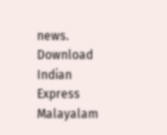news. Download Indian Express Malayalam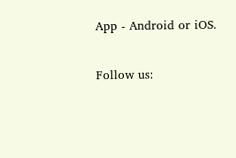App - Android or iOS.

Follow us: